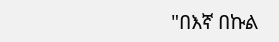"በእኛ በኩል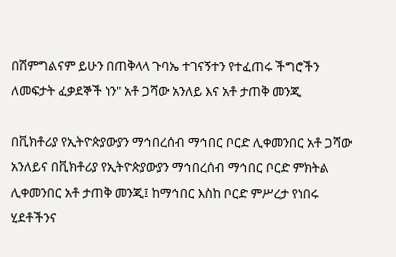በሽምግልናም ይሁን በጠቅላላ ጉባኤ ተገናኝተን የተፈጠሩ ችግሮችን ለመፍታት ፈቃደኞች ነን" አቶ ጋሻው አንለይ እና አቶ ታጠቅ መንጂ

በቪክቶሪያ የኢትዮጵያውያን ማኅበረሰብ ማኅበር ቦርድ ሊቀመንበር አቶ ጋሻው አንለይና በቪክቶሪያ የኢትዮጵያውያን ማኅበረሰብ ማኅበር ቦርድ ምክትል ሊቀመንበር አቶ ታጠቅ መንጂ፤ ከማኅበር እስከ ቦርድ ምሥረታ የነበሩ ሂደቶችንና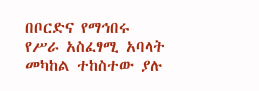በቦርድና የማኅበሩ የሥራ አስፈፃሚ አባላት መካከል ተከስተው ያሉ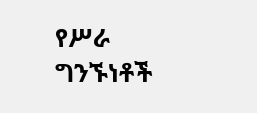የሥራ ግንኙነቶች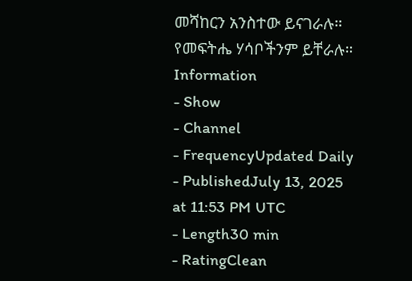መሻከርን አንስተው ይናገራሉ። የመፍትሔ ሃሳቦችንም ይቸራሉ።
Information
- Show
- Channel
- FrequencyUpdated Daily
- PublishedJuly 13, 2025 at 11:53 PM UTC
- Length30 min
- RatingClean